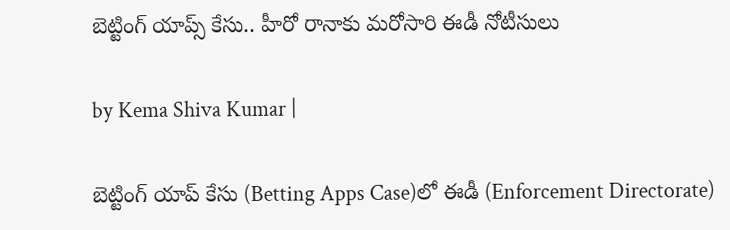బెట్టింగ్ యాప్స్ కేసు.. హీరో రానాకు మరోసారి ఈడీ నోటీసులు

by Kema Shiva Kumar |

బెట్టింగ్ యాప్ కేసు (Betting Apps Case)లో ఈడీ (Enforcement Directorate)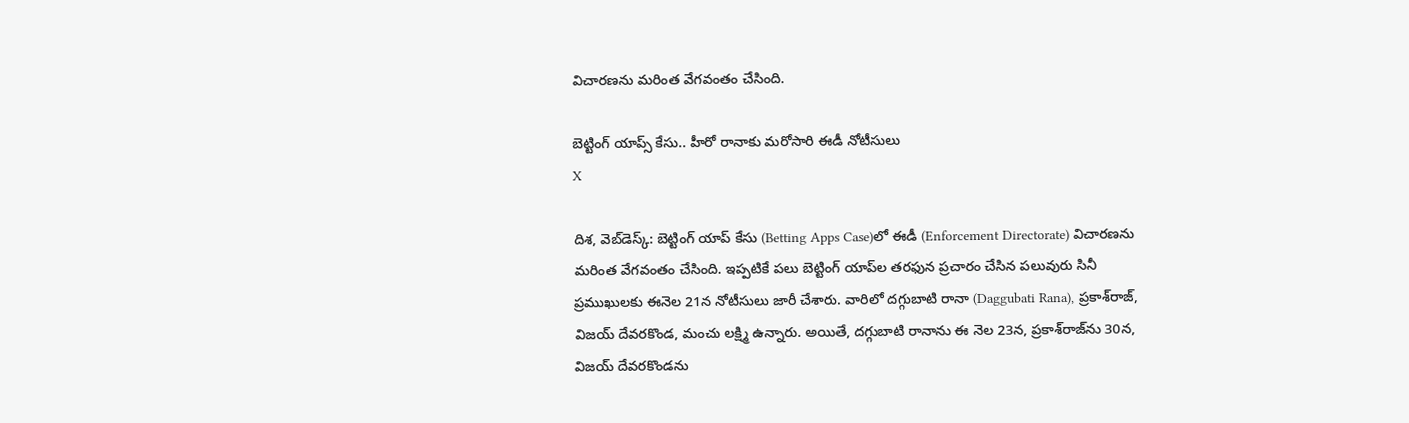విచారణను మరింత వేగవంతం చేసింది.

బెట్టింగ్ యాప్స్ కేసు.. హీరో రానాకు మరోసారి ఈడీ నోటీసులు
X

దిశ, వెబ్‌డెస్క్: బెట్టింగ్ యాప్ కేసు (Betting Apps Case)లో ఈడీ (Enforcement Directorate) విచారణను మరింత వేగవంతం చేసింది. ఇప్పటికే పలు బెట్టింగ్ యాప్‌ల తరఫున ప్రచారం చేసిన పలువురు సినీ ప్రముఖులకు ఈనెల 21న నోటీసులు జారీ చేశారు. వారిలో దగ్గుబాటి రానా (Daggubati Rana), ప్రకాశ్‌రాజ్, విజయ్‌ దేవరకొండ, మంచు లక్ష్మి ఉన్నారు. అయితే, దగ్గుబాటి రానాను ఈ నెల 23న, ప్రకాశ్‌రాజ్‌‌ను 30న, విజయ్‌ దేవరకొండను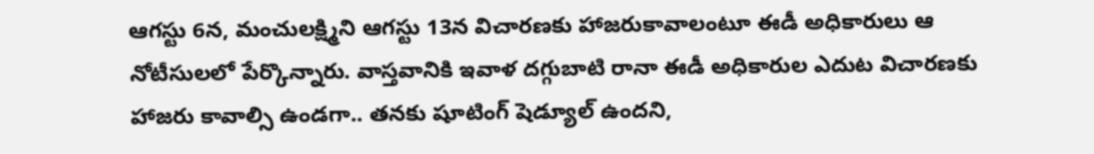ఆగస్టు 6న, మంచులక్ష్మిని ఆగస్టు 13న విచారణకు హాజరుకావాలంటూ ఈడీ అధికారులు ఆ నోటీసులలో పేర్కొన్నారు. వాస్తవానికి ఇవాళ దగ్గుబాటి రానా ఈడీ అధికారుల ఎదుట విచారణకు హాజరు కావాల్సి ఉండగా.. తనకు షూటింగ్ షెడ్యూల్ ఉందని,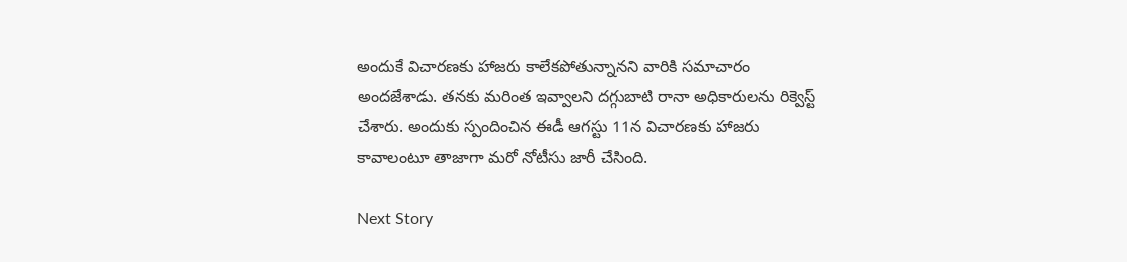అందుకే విచారణకు హాజరు కాలేకపోతున్నానని వారికి సమాచారం అందజేశాడు. తనకు మరింత ఇవ్వాలని దగ్గుబాటి రానా అధికారులను రిక్వెస్ట్ చేశారు. అందుకు స్పందించిన ఈడీ ఆగస్టు 11న విచారణకు హాజరు కావాలంటూ తాజాగా మరో నోటీసు జారీ చేసింది.

Next Story